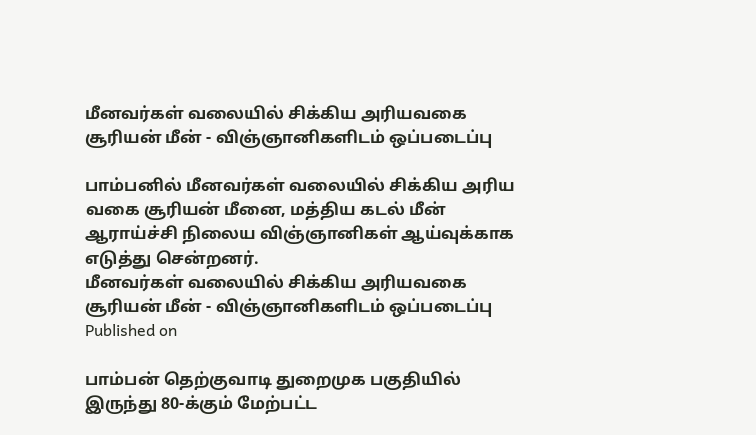மீனவர்கள் வலையில் சிக்கிய அரியவகை சூரியன் மீன் - விஞ்ஞானிகளிடம் ஒப்படைப்பு

பாம்பனில் மீனவர்கள் வலையில் சிக்கிய அரிய வகை சூரியன் மீனை, மத்திய கடல் மீன் ஆராய்ச்சி நிலைய விஞ்ஞானிகள் ஆய்வுக்காக எடுத்து சென்றனர்.
மீனவர்கள் வலையில் சிக்கிய அரியவகை சூரியன் மீன் - விஞ்ஞானிகளிடம் ஒப்படைப்பு
Published on

பாம்பன் தெற்குவாடி துறைமுக பகுதியில் இருந்து 80-க்கும் மேற்பட்ட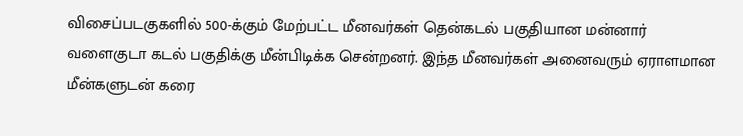விசைப்படகுகளில் 500-க்கும் மேற்பட்ட மீனவர்கள் தென்கடல் பகுதியான மன்னார் வளைகுடா கடல் பகுதிக்கு மீன்பிடிக்க சென்றனர். இந்த மீனவர்கள் அனைவரும் ஏராளமான மீன்களுடன் கரை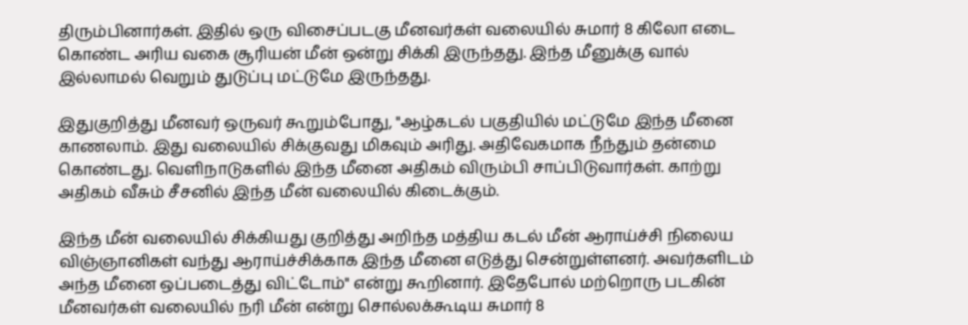திரும்பினார்கள். இதில் ஒரு விசைப்படகு மீனவர்கள் வலையில் சுமார் 8 கிலோ எடை கொண்ட அரிய வகை சூரியன் மீன் ஒன்று சிக்கி இருந்தது. இந்த மீனுக்கு வால் இல்லாமல் வெறும் துடுப்பு மட்டுமே இருந்தது.

இதுகுறித்து மீனவர் ஒருவர் கூறும்போது, "ஆழ்கடல் பகுதியில் மட்டுமே இந்த மீனை காணலாம். இது வலையில் சிக்குவது மிகவும் அரிது. அதிவேகமாக நீந்தும் தன்மை கொண்டது. வெளிநாடுகளில் இந்த மீனை அதிகம் விரும்பி சாப்பிடுவார்கள். காற்று அதிகம் வீசும் சீசனில் இந்த மீன் வலையில் கிடைக்கும்.

இந்த மீன் வலையில் சிக்கியது குறித்து அறிந்த மத்திய கடல் மீன் ஆராய்ச்சி நிலைய விஞ்ஞானிகள் வந்து ஆராய்ச்சிக்காக இந்த மீனை எடுத்து சென்றுள்ளனர். அவர்களிடம் அந்த மீனை ஒப்படைத்து விட்டோம்" என்று கூறினார். இதேபோல் மற்றொரு படகின் மீனவர்கள் வலையில் நரி மீன் என்று சொல்லக்கூடிய சுமார் 8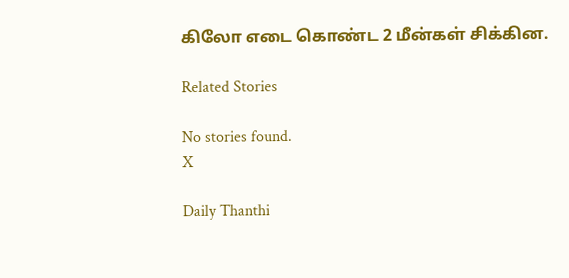கிலோ எடை கொண்ட 2 மீன்கள் சிக்கின.

Related Stories

No stories found.
X

Daily Thanthi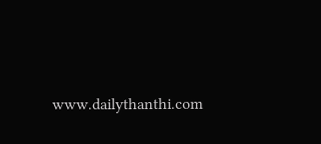www.dailythanthi.com